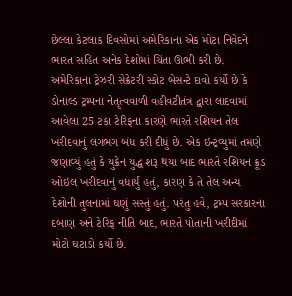છેલ્લા કેટલાક દિવસોમાં અમેરિકાના એક મોટા નિવેદને ભારત સહિત અનેક દેશોમાં ચિંતા ઊભી કરી છે. અમેરિકાના ટ્રેઝરી સેક્રેટરી સ્કોટ બેસન્ટે દાવો કર્યો છે કે ડોનાલ્ડ ટ્રમ્પના નેતૃત્વવાળી વહીવટીતંત્ર દ્વારા લાદવામાં આવેલા 25 ટકા ટેરિફના કારણે ભારતે રશિયન તેલ ખરીદવાનું લગભગ બંધ કરી દીધું છે. એક ઇન્ટ્રવ્યુમાં તમણે જણાવ્યું હતું કે યુક્રેન યુદ્ધ શરૂ થયા બાદ ભારતે રશિયન ક્રૂડ ઓઇલ ખરીદવાનું વધાર્યું હતું, કારણ કે તે તેલ અન્ય દેશોની તુલનામાં ઘણું સસ્તું હતું. પરંતુ હવે, ટ્રમ્પ સરકારના દબાણ અને ટેરિફ નીતિ બાદ, ભારતે પોતાની ખરીદીમાં મોટો ઘટાડો કર્યો છે.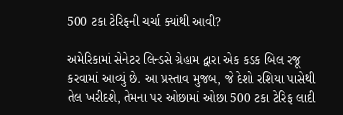500 ટકા ટેરિફની ચર્ચા ક્યાંથી આવી?

અમેરિકામાં સેનેટર લિન્ડસે ગ્રેહામ દ્વારા એક કડક બિલ રજૂ કરવામાં આવ્યું છે. આ પ્રસ્તાવ મુજબ, જે દેશો રશિયા પાસેથી તેલ ખરીદશે, તેમના પર ઓછામાં ઓછા 500 ટકા ટેરિફ લાદી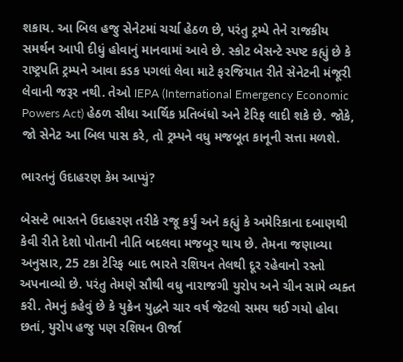શકાય. આ બિલ હજુ સેનેટમાં ચર્ચા હેઠળ છે, પરંતુ ટ્રમ્પે તેને રાજકીય સમર્થન આપી દીધું હોવાનું માનવામાં આવે છે. સ્કોટ બેસન્ટે સ્પષ્ટ કહ્યું છે કે રાષ્ટ્રપતિ ટ્રમ્પને આવા કડક પગલાં લેવા માટે ફરજિયાત રીતે સેનેટની મંજૂરી લેવાની જરૂર નથી. તેઓ IEPA (International Emergency Economic Powers Act) હેઠળ સીધા આર્થિક પ્રતિબંધો અને ટેરિફ લાદી શકે છે. જોકે, જો સેનેટ આ બિલ પાસ કરે, તો ટ્રમ્પને વધુ મજબૂત કાનૂની સત્તા મળશે.

ભારતનું ઉદાહરણ કેમ આપ્યું?

બેસન્ટે ભારતને ઉદાહરણ તરીકે રજૂ કર્યું અને કહ્યું કે અમેરિકાના દબાણથી કેવી રીતે દેશો પોતાની નીતિ બદલવા મજબૂર થાય છે. તેમના જણાવ્યા અનુસાર, 25 ટકા ટેરિફ બાદ ભારતે રશિયન તેલથી દૂર રહેવાનો રસ્તો અપનાવ્યો છે. પરંતુ તેમણે સૌથી વધુ નારાજગી યુરોપ અને ચીન સામે વ્યક્ત કરી. તેમનું કહેવું છે કે યુક્રેન યુદ્ધને ચાર વર્ષ જેટલો સમય થઈ ગયો હોવા છતાં, યુરોપ હજુ પણ રશિયન ઊર્જા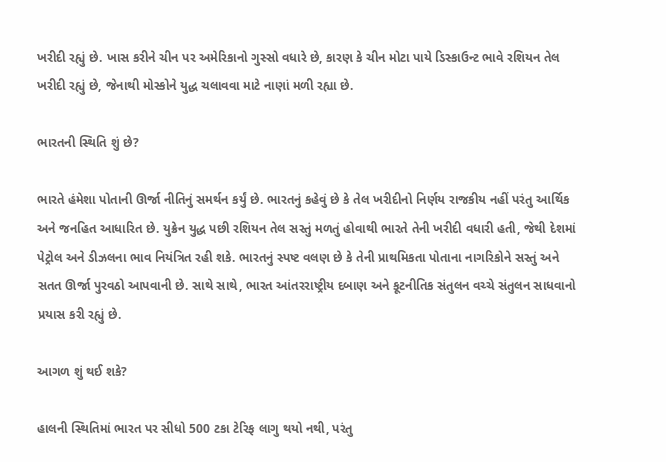ખરીદી રહ્યું છે. ખાસ કરીને ચીન પર અમેરિકાનો ગુસ્સો વધારે છે, કારણ કે ચીન મોટા પાયે ડિસ્કાઉન્ટ ભાવે રશિયન તેલ ખરીદી રહ્યું છે, જેનાથી મોસ્કોને યુદ્ધ ચલાવવા માટે નાણાં મળી રહ્યા છે.

ભારતની સ્થિતિ શું છે?

ભારતે હંમેશા પોતાની ઊર્જા નીતિનું સમર્થન કર્યું છે. ભારતનું કહેવું છે કે તેલ ખરીદીનો નિર્ણય રાજકીય નહીં પરંતુ આર્થિક અને જનહિત આધારિત છે. યુક્રેન યુદ્ધ પછી રશિયન તેલ સસ્તું મળતું હોવાથી ભારતે તેની ખરીદી વધારી હતી, જેથી દેશમાં પેટ્રોલ અને ડીઝલના ભાવ નિયંત્રિત રહી શકે. ભારતનું સ્પષ્ટ વલણ છે કે તેની પ્રાથમિકતા પોતાના નાગરિકોને સસ્તું અને સતત ઊર્જા પુરવઠો આપવાની છે. સાથે સાથે, ભારત આંતરરાષ્ટ્રીય દબાણ અને કૂટનીતિક સંતુલન વચ્ચે સંતુલન સાધવાનો પ્રયાસ કરી રહ્યું છે.

આગળ શું થઈ શકે?

હાલની સ્થિતિમાં ભારત પર સીધો 500 ટકા ટેરિફ લાગુ થયો નથી, પરંતુ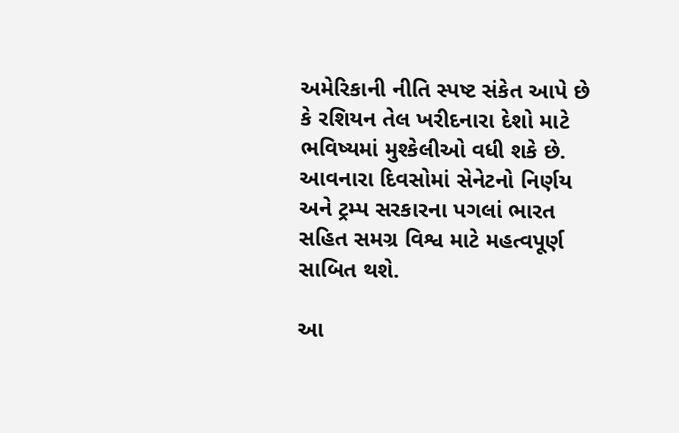અમેરિકાની નીતિ સ્પષ્ટ સંકેત આપે છે કે રશિયન તેલ ખરીદનારા દેશો માટે ભવિષ્યમાં મુશ્કેલીઓ વધી શકે છે. આવનારા દિવસોમાં સેનેટનો નિર્ણય અને ટ્રમ્પ સરકારના પગલાં ભારત સહિત સમગ્ર વિશ્વ માટે મહત્વપૂર્ણ સાબિત થશે.

આ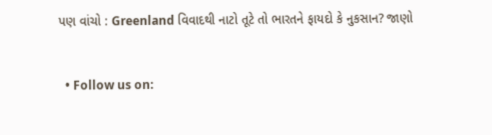પણ વાંચો : Greenland વિવાદથી નાટો તૂટે તો ભારતને ફાયદો કે નુકસાન? જાણો


  • Follow us on: